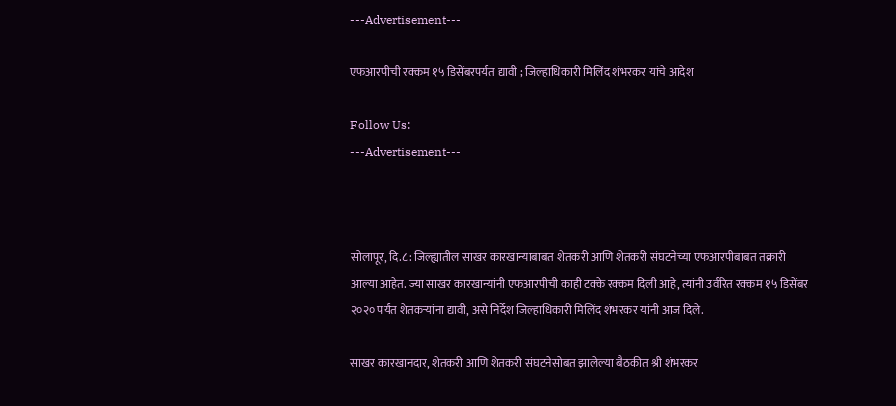---Advertisement---

एफआरपीची रक्कम १५ डिसेंबरपर्यत द्यावी ; जिल्हाधिकारी मिलिंद शंभरकर यांचे आदेश

Follow Us:
---Advertisement---



सोलापूर, दि.८: जिल्ह्यातील साखर कारखान्याबाबत शेतकरी आणि शेतकरी संघटनेच्या एफआरपीबाबत तक्रारी आल्या आहेत. ज्या साखर कारखान्यांनी एफआरपीची काही टक्के रक्कम दिली आहे, त्यांनी उर्वरित रक्कम १५ डिसेंबर २०२० पर्यंत शेतकऱ्यांना द्यावी, असे निर्देश जिल्हाधिकारी मिलिंद शंभरकर यांनी आज दिले.

साखर कारखानदार, शेतकरी आणि शेतकरी संघटनेसोबत झालेल्या बैठकीत श्री शंभरकर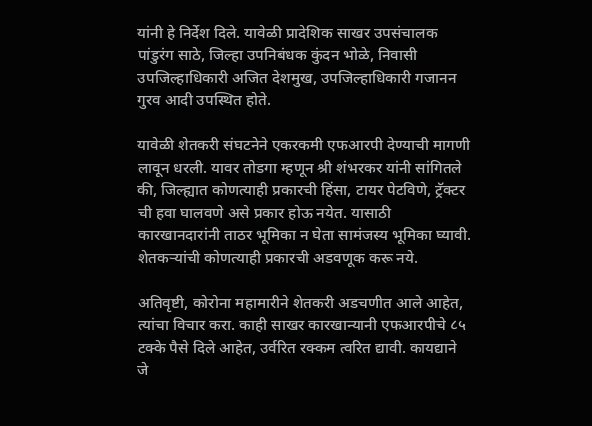यांनी हे निर्देश दिले. यावेळी प्रादेशिक साखर उपसंचालक पांडुरंग साठे, जिल्हा उपनिबंधक कुंदन भोळे, निवासी उपजिल्हाधिकारी अजित देशमुख, उपजिल्हाधिकारी गजानन गुरव आदी उपस्थित होते.

यावेळी शेतकरी संघटनेने एकरकमी एफआरपी देण्याची मागणी लावून धरली. यावर तोडगा म्हणून श्री शंभरकर यांनी सांगितले की, जिल्ह्यात कोणत्याही प्रकारची हिंसा, टायर पेटविणे, ट्रॅक्टर ची हवा घालवणे असे प्रकार होऊ नयेत. यासाठी कारखानदारांनी ताठर भूमिका न घेता सामंजस्य भूमिका घ्यावी. शेतकऱ्यांची कोणत्याही प्रकारची अडवणूक करू नये.

अतिवृष्टी, कोरोना महामारीने शेतकरी अडचणीत आले आहेत, त्यांचा विचार करा. काही साखर कारखान्यानी एफआरपीचे ८५ टक्के पैसे दिले आहेत, उर्वरित रक्कम त्वरित द्यावी. कायद्याने जे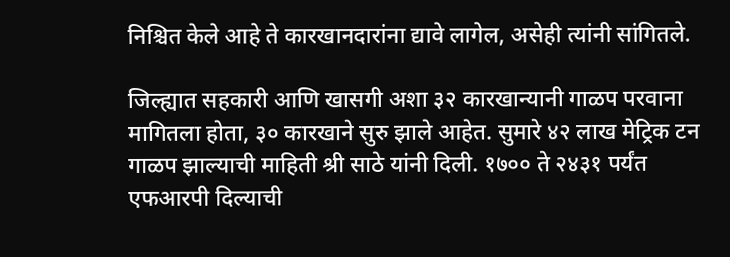निश्चित केले आहे ते कारखानदारांना द्यावे लागेल, असेही त्यांनी सांगितले.

जिल्ह्यात सहकारी आणि खासगी अशा ३२ कारखान्यानी गाळप परवाना मागितला होता, ३० कारखाने सुरु झाले आहेत. सुमारे ४२ लाख मेट्रिक टन गाळप झाल्याची माहिती श्री साठे यांनी दिली. १७०० ते २४३१ पर्यंत एफआरपी दिल्याची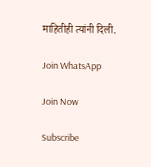माहितीही त्यांनी दिली.

Join WhatsApp

Join Now

Subscribe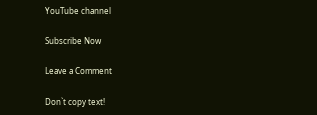YouTube channel

Subscribe Now

Leave a Comment

Don`t copy text!